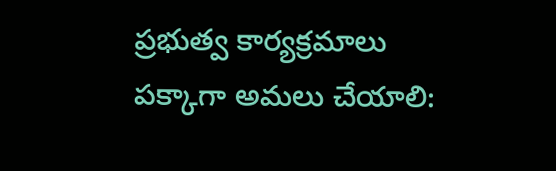ప్రభుత్వ కార్యక్రమాలు పక్కాగా అమలు చేయాలి: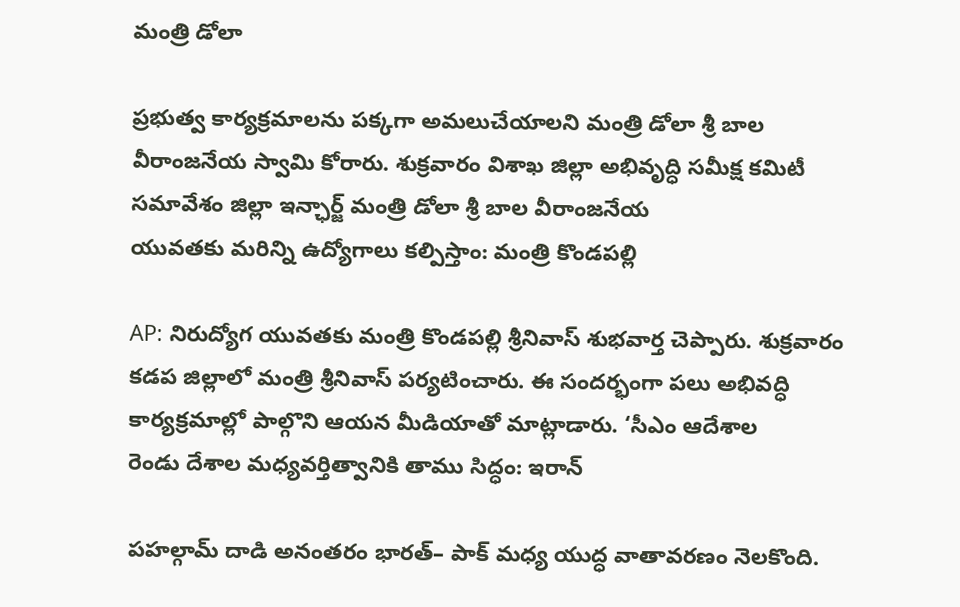మంత్రి డోలా

ప్రభుత్వ కార్యక్రమాలను పక్కగా అమలుచేయాలని మంత్రి డోలా శ్రీ బాల వీరాంజనేయ స్వామి కోరారు. శుక్రవారం విశాఖ జిల్లా అభివృద్ధి సమీక్ష కమిటీ సమావేశం జిల్లా ఇన్ఛార్జ్ మంత్రి డోలా శ్రీ బాల వీరాంజనేయ
యువతకు మరిన్ని ఉద్యోగాలు కల్పిస్తాం: మంత్రి కొండపల్లి

AP: నిరుద్యోగ యువతకు మంత్రి కొండపల్లి శ్రీనివాస్ శుభవార్త చెప్పారు. శుక్రవారం కడప జిల్లాలో మంత్రి శ్రీనివాస్ పర్యటించారు. ఈ సందర్భంగా పలు అభివద్ధి కార్యక్రమాల్లో పాల్గొని ఆయన మీడియాతో మాట్లాడారు. ‘సీఎం ఆదేశాల
రెండు దేశాల మధ్యవర్తిత్వానికి తాము సిద్ధం: ఇరాన్

పహల్గామ్ దాడి అనంతరం భారత్– పాక్ మధ్య యుద్ధ వాతావరణం నెలకొంది.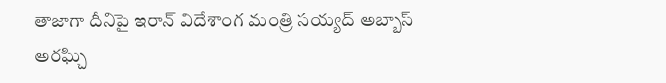తాజాగా దీనిపై ఇరాన్ విదేశాంగ మంత్రి సయ్యద్ అబ్బాస్ అరఘ్చి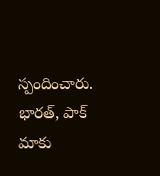స్పందించారు. భారత్, పాక్ మాకు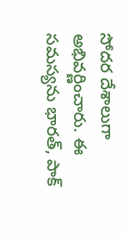సోదర దేశాలుగా అభివర్ణించారు. ఈ
సమస్యను భారత్, పాక్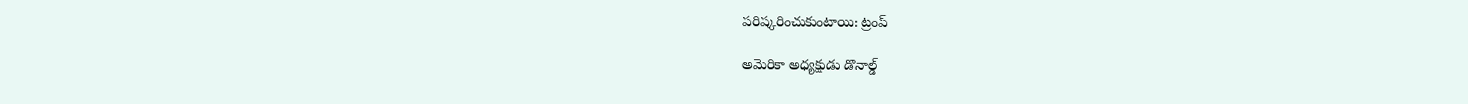పరిష్కరించుకుంటాయి: ట్రంప్

అమెరికా అధ్యక్షుడు డొనాల్డ్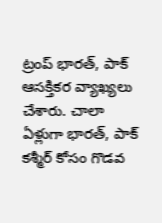ట్రంప్ భారత్, పాక్ ఆసక్తికర వ్యాఖ్యలు చేశారు. చాలా ఏళ్లుగా భారత్, పాక్ కశ్మీర్ కోసం గొడవ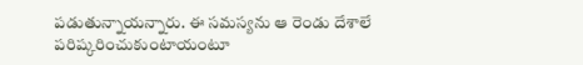పడుతున్నాయన్నారు. ఈ సమస్యను ఆ రెండు దేశాలే పరిష్కరించుకుంటాయంటూ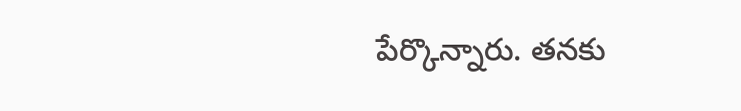పేర్కొన్నారు. తనకు